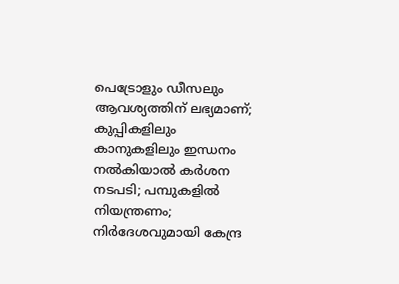പെട്രോളും ഡീസലും ആവശ്യത്തിന് ലഭ്യമാണ്; കുപ്പികളിലും കാനുകളിലും ഇന്ധനം നല്‍കിയാല്‍ കര്‍ശന നടപടി; പമ്പുകളില്‍ നിയന്ത്രണം; നിര്‍ദേശവുമായി കേന്ദ്ര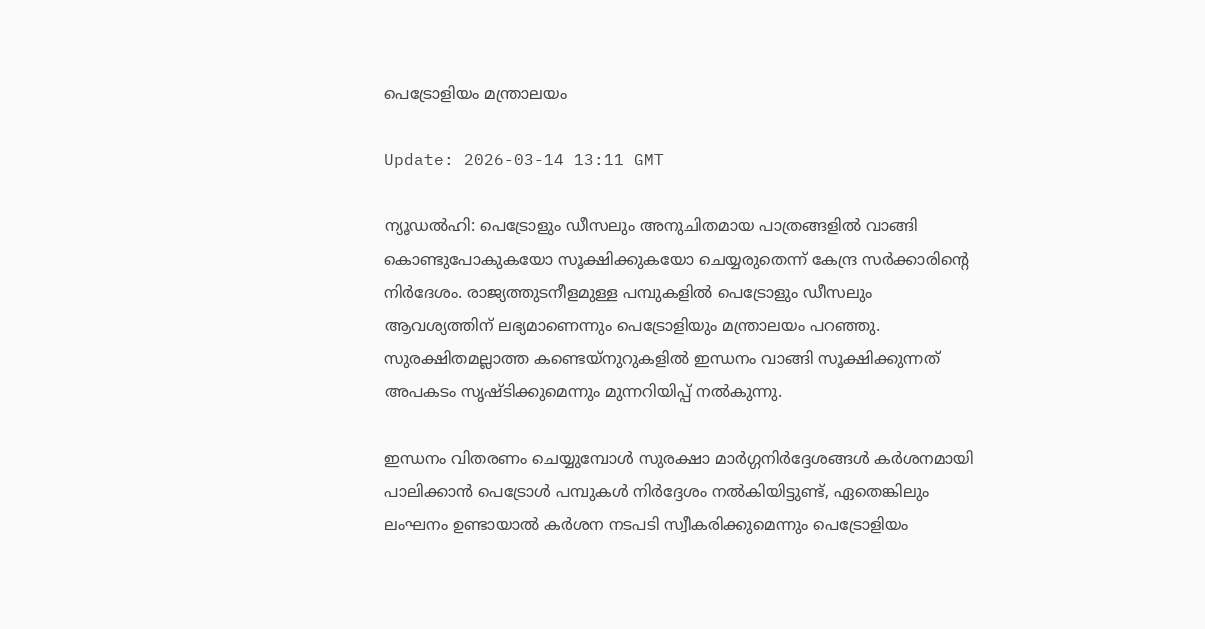പെട്രോളിയം മന്ത്രാലയം

Update: 2026-03-14 13:11 GMT

ന്യൂഡല്‍ഹി: പെട്രോളും ഡീസലും അനുചിതമായ പാത്രങ്ങളില്‍ വാങ്ങി കൊണ്ടുപോകുകയോ സൂക്ഷിക്കുകയോ ചെയ്യരുതെന്ന് കേന്ദ്ര സര്‍ക്കാരിന്റെ നിര്‍ദേശം. രാജ്യത്തുടനീളമുള്ള പമ്പുകളില്‍ പെട്രോളും ഡീസലും ആവശ്യത്തിന് ലഭ്യമാണെന്നും പെട്രോളിയും മന്ത്രാലയം പറഞ്ഞു. സുരക്ഷിതമല്ലാത്ത കണ്ടെയ്നുറുകളില്‍ ഇന്ധനം വാങ്ങി സൂക്ഷിക്കുന്നത് അപകടം സൃഷ്ടിക്കുമെന്നും മുന്നറിയിപ്പ് നല്‍കുന്നു.

ഇന്ധനം വിതരണം ചെയ്യുമ്പോള്‍ സുരക്ഷാ മാര്‍ഗ്ഗനിര്‍ദ്ദേശങ്ങള്‍ കര്‍ശനമായി പാലിക്കാന്‍ പെട്രോള്‍ പമ്പുകള്‍ നിര്‍ദ്ദേശം നല്‍കിയിട്ടുണ്ട്, ഏതെങ്കിലും ലംഘനം ഉണ്ടായാല്‍ കര്‍ശന നടപടി സ്വീകരിക്കുമെന്നും പെട്രോളിയം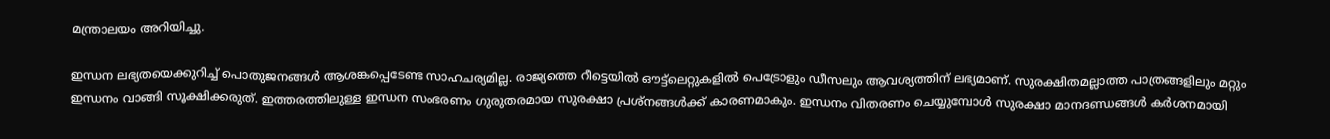മന്ത്രാലയം അറിയിച്ചു.

ഇന്ധന ലഭ്യതയെക്കുറിച്ച് പൊതുജനങ്ങള്‍ ആശങ്കപ്പെടേണ്ട സാഹചര്യമില്ല. രാജ്യത്തെ റീട്ടെയില്‍ ഔട്ട്ലെറ്റുകളില്‍ പെട്രോളും ഡീസലും ആവശ്യത്തിന് ലഭ്യമാണ്. സുരക്ഷിതമല്ലാത്ത പാത്രങ്ങളിലും മറ്റും ഇന്ധനം വാങ്ങി സൂക്ഷിക്കരുത്. ഇത്തരത്തിലുള്ള ഇന്ധന സംഭരണം ഗുരുതരമായ സുരക്ഷാ പ്രശ്‌നങ്ങള്‍ക്ക് കാരണമാകും. ഇന്ധനം വിതരണം ചെയ്യുമ്പോള്‍ സുരക്ഷാ മാനദണ്ഡങ്ങള്‍ കര്‍ശനമായി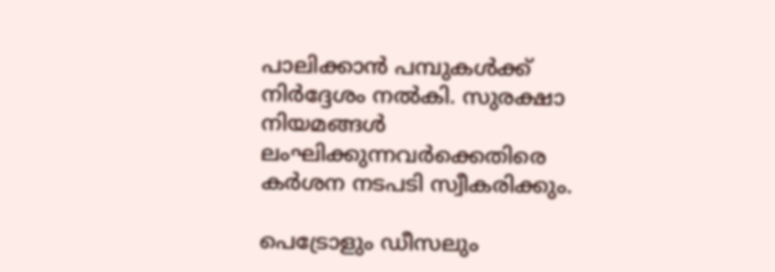പാലിക്കാന്‍ പമ്പുകള്‍ക്ക് നിര്‍ദ്ദേശം നല്‍കി. സുരക്ഷാ നിയമങ്ങള്‍ ലംഘിക്കുന്നവര്‍ക്കെതിരെ കര്‍ശന നടപടി സ്വീകരിക്കും.

പെട്രോളും ഡീസലും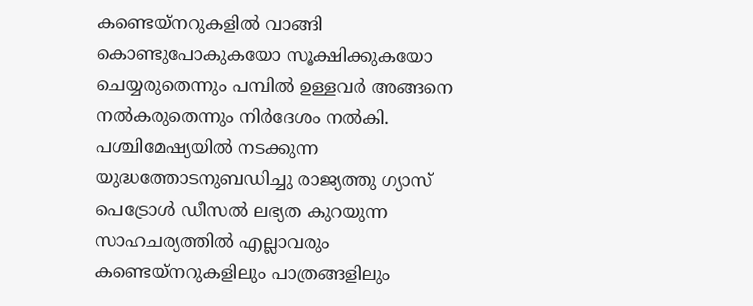കണ്ടെയ്നറുകളില്‍ വാങ്ങി കൊണ്ടുപോകുകയോ സൂക്ഷിക്കുകയോ ചെയ്യരുതെന്നും പമ്പില്‍ ഉള്ളവര്‍ അങ്ങനെ നല്‍കരുതെന്നും നിര്‍ദേശം നല്‍കി. പശ്ചിമേഷ്യയില്‍ നടക്കുന്ന യുദ്ധത്തോടനുബഡിച്ചു രാജ്യത്തു ഗ്യാസ് പെട്രോള്‍ ഡീസല്‍ ലഭ്യത കുറയുന്ന സാഹചര്യത്തില്‍ എല്ലാവരും കണ്ടെയ്നറുകളിലും പാത്രങ്ങളിലും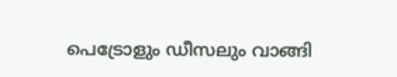പെട്രോളും ഡീസലും വാങ്ങി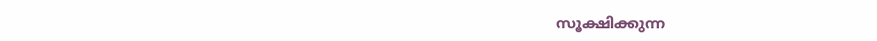സൂക്ഷിക്കുന്ന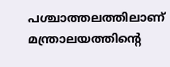പശ്ചാത്തലത്തിലാണ് മന്ത്രാലയത്തിന്റെ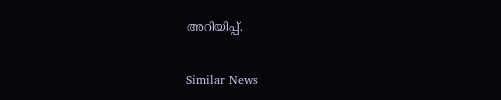അറിയിപ്പ്.

Similar News